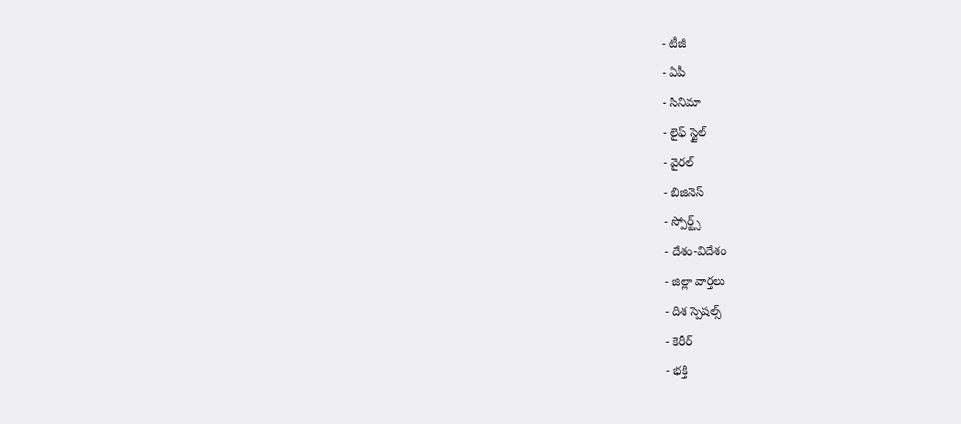- టీజీ
- ఏపీ
- సినిమా
- లైఫ్ స్టైల్
- వైరల్
- బిజినెస్
- స్పోర్ట్స్
- దేశం-విదేశం
- జిల్లా వార్తలు
- దిశ స్పెషల్స్
- కెరీర్
- భక్తి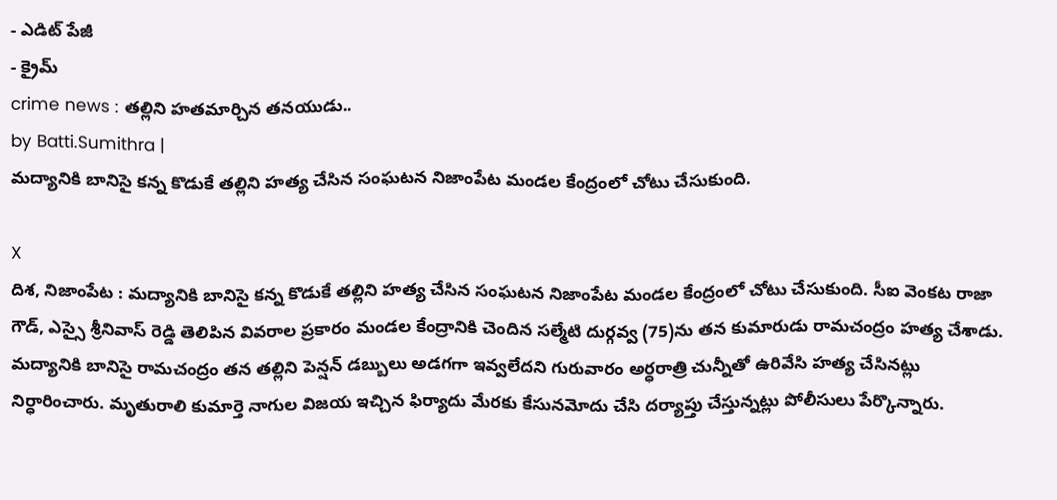- ఎడిట్ పేజీ
- క్రైమ్
crime news : తల్లిని హతమార్చిన తనయుడు..
by Batti.Sumithra |
మద్యానికి బానిసై కన్న కొడుకే తల్లిని హత్య చేసిన సంఘటన నిజాంపేట మండల కేంద్రంలో చోటు చేసుకుంది.

X
దిశ, నిజాంపేట : మద్యానికి బానిసై కన్న కొడుకే తల్లిని హత్య చేసిన సంఘటన నిజాంపేట మండల కేంద్రంలో చోటు చేసుకుంది. సీఐ వెంకట రాజా గౌడ్, ఎస్సై శ్రీనివాస్ రెడ్డి తెలిపిన వివరాల ప్రకారం మండల కేంద్రానికి చెందిన సల్మేటి దుర్గవ్వ (75)ను తన కుమారుడు రామచంద్రం హత్య చేశాడు. మద్యానికి బానిసై రామచంద్రం తన తల్లిని పెన్షన్ డబ్బులు అడగగా ఇవ్వలేదని గురువారం అర్ధరాత్రి చున్నీతో ఉరివేసి హత్య చేసినట్లు నిర్ధారించారు. మృతురాలి కుమార్తె నాగుల విజయ ఇచ్చిన ఫిర్యాదు మేరకు కేసునమోదు చేసి దర్యాప్తు చేస్తున్నట్లు పోలీసులు పేర్కొన్నారు.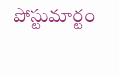పోస్టుమార్టం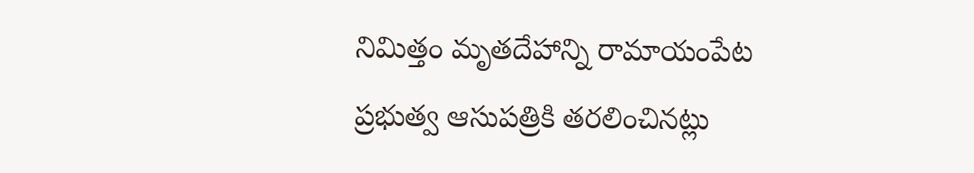నిమిత్తం మృతదేహాన్ని రామాయంపేట ప్రభుత్వ ఆసుపత్రికి తరలించినట్లు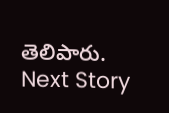తెలిపారు.
Next Story